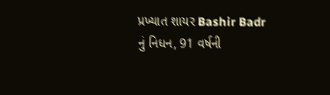પ્રખ્યાત શાયર Bashir Badr નું નિધન, 91 વર્ષની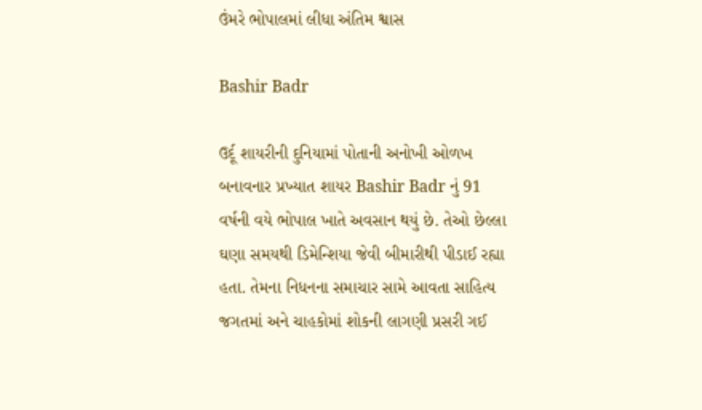ઉંમરે ભોપાલમાં લીધા અંતિમ શ્વાસ

Bashir Badr

ઉર્દૂ શાયરીની દુનિયામાં પોતાની અનોખી ઓળખ બનાવનાર પ્રખ્યાત શાયર Bashir Badr નું 91 વર્ષની વયે ભોપાલ ખાતે અવસાન થયું છે. તેઓ છેલ્લા ઘણા સમયથી ડિમેન્શિયા જેવી બીમારીથી પીડાઈ રહ્યા હતા. તેમના નિધનના સમાચાર સામે આવતા સાહિત્ય જગતમાં અને ચાહકોમાં શોકની લાગણી પ્રસરી ગઈ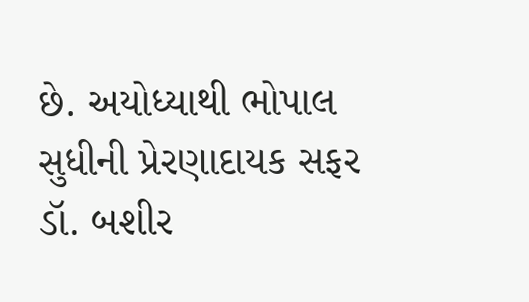છે. અયોધ્યાથી ભોપાલ સુધીની પ્રેરણાદાયક સફર ડૉ. બશીર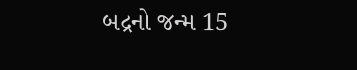બદ્રનો જન્મ 15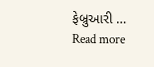ફેબ્રુઆરી … Read more